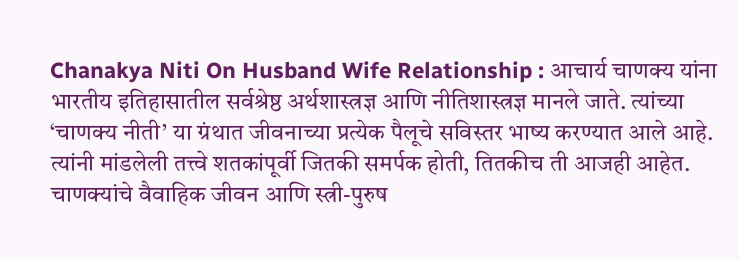Chanakya Niti On Husband Wife Relationship : आचार्य चाणक्य यांना भारतीय इतिहासातील सर्वश्रेष्ठ अर्थशास्त्रज्ञ आणि नीतिशास्त्रज्ञ मानले जाते. त्यांच्या ‘चाणक्य नीती’ या ग्रंथात जीवनाच्या प्रत्येक पैलूचे सविस्तर भाष्य करण्यात आले आहे. त्यांनी मांडलेली तत्त्वे शतकांपूर्वी जितकी समर्पक होती, तितकीच ती आजही आहेत. चाणक्यांचे वैवाहिक जीवन आणि स्त्री-पुरुष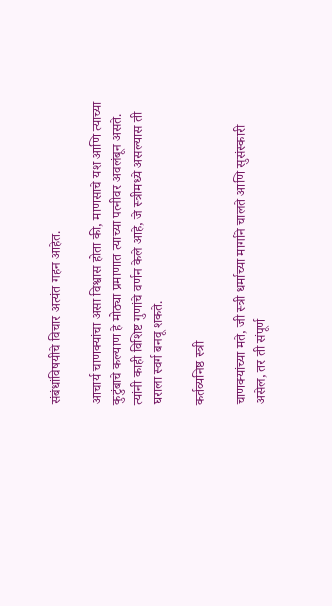संबंधांविषयीचे विचार अत्यंत गहन आहेत.

आचार्य चाणक्यांचा असा विश्वास होता की, माणसाचे यश आणि त्याच्या कुटुंबाचे कल्याण हे मोठ्या प्रमाणात त्याच्या पत्नीवर अवलंबून असते. त्यांनी काही विशिष्ट गुणांचे वर्णन केले आहे, जे स्त्रीमध्ये असल्यास ती घराला स्वर्ग बनवू शकते.

कर्तव्यनिष्ठ स्त्री

चाणक्यांच्या मते, जी स्त्री धर्माच्या मार्गाने चालते आणि सुसंस्कारी असेल, तर ती संपूर्ण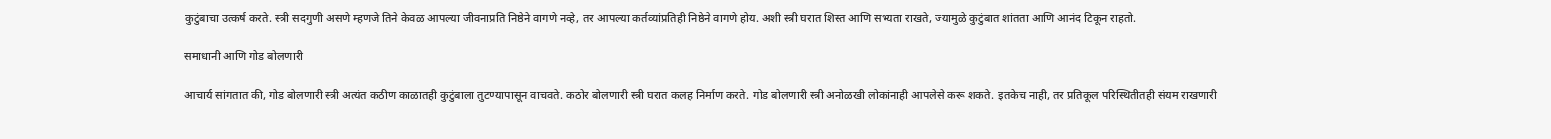कुटुंबाचा उत्कर्ष करते. स्त्री सदगुणी असणे म्हणजे तिने केवळ आपल्या जीवनाप्रति निष्ठेने वागणे नव्हे, तर आपल्या कर्तव्यांप्रतिही निष्ठेने वागणे होय. अशी स्त्री घरात शिस्त आणि सभ्यता राखते, ज्यामुळे कुटुंबात शांतता आणि आनंद टिकून राहतो.

समाधानी आणि गोड बोलणारी

आचार्य सांगतात की, गोड बोलणारी स्त्री अत्यंत कठीण काळातही कुटुंबाला तुटण्यापासून वाचवते. कठोर बोलणारी स्त्री घरात कलह निर्माण करते. गोड बोलणारी स्त्री अनोळखी लोकांनाही आपलेसे करू शकते. इतकेच नाही, तर प्रतिकूल परिस्थितीतही संयम राखणारी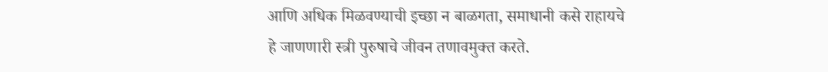आणि अधिक मिळवण्याची इच्छा न बाळगता, समाधानी कसे राहायचे हे जाणणारी स्त्री पुरुषाचे जीवन तणावमुक्त करते.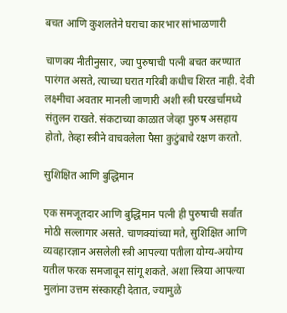बचत आणि कुशलतेने घराचा कारभार सांभाळणारी

चाणक्य नीतीनुसार, ज्या पुरुषाची पत्नी बचत करण्यात पारंगत असते, त्याच्या घरात गरिबी कधीच शिरत नाही. देवी लक्ष्मीचा अवतार मानली जाणारी अशी स्त्री घरखर्चामध्ये संतुलन राखते. संकटाच्या काळात जेव्हा पुरुष असहाय होतो, तेव्हा स्त्रीने वाचवलेला पैसा कुटुंबाचे रक्षण करतो.

सुशिक्षित आणि बुद्धिमान

एक समजूतदार आणि बुद्धिमान पत्नी ही पुरुषाची सर्वांत मोठी सल्लागार असते. चाणक्यांच्या मते, सुशिक्षित आणि व्यवहारज्ञान असलेली स्त्री आपल्या पतीला योग्य-अयोग्य यतील फरक समजावून सांगू शकते. अशा स्त्रिया आपल्या मुलांना उत्तम संस्कारही देतात, ज्यामुळे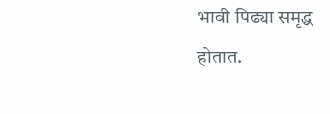भावी पिढ्या समृद्ध होतात.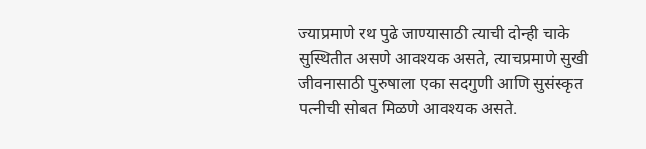ज्याप्रमाणे रथ पुढे जाण्यासाठी त्याची दोन्ही चाके सुस्थितीत असणे आवश्यक असते, त्याचप्रमाणे सुखी जीवनासाठी पुरुषाला एका सदगुणी आणि सुसंस्कृत पत्नीची सोबत मिळणे आवश्यक असते.